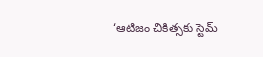‘ఆటిజం చికిత్సకు స్టెమ్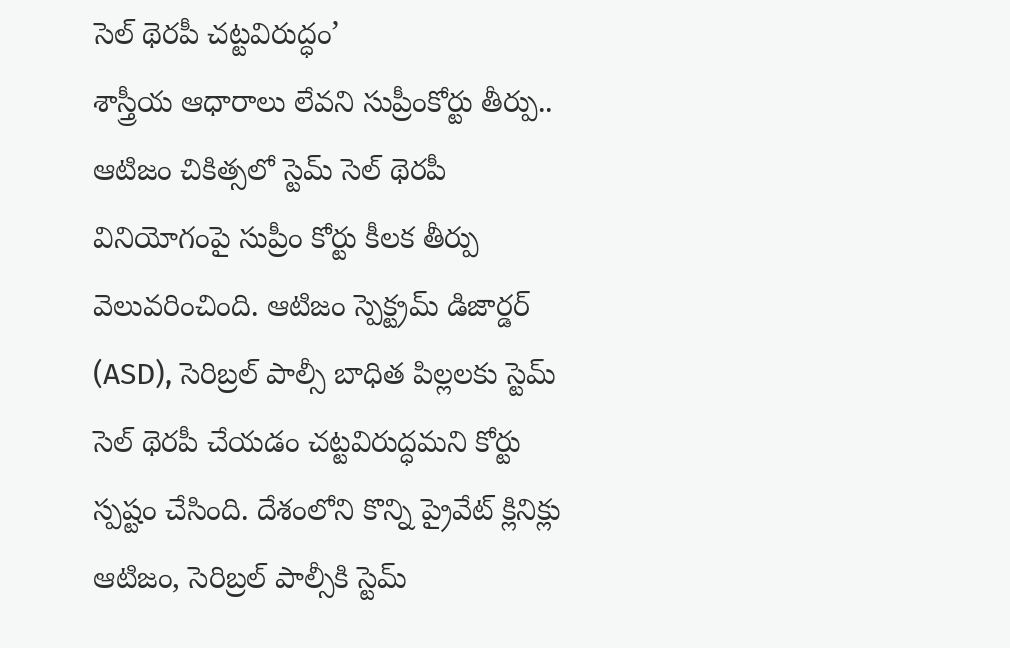సెల్ థెరపీ చట్టవిరుద్ధం’
శాస్త్రీయ ఆధారాలు లేవని సుప్రీంకోర్టు తీర్పు..
ఆటిజం చికిత్సలో స్టెమ్ సెల్ థెరపీ వినియోగంపై సుప్రీం కోర్టు కీలక తీర్పు వెలువరించింది. ఆటిజం స్పెక్ట్రమ్ డిజార్డర్ (ASD), సెరిబ్రల్ పాల్సీ బాధిత పిల్లలకు స్టెమ్ సెల్ థెరపీ చేయడం చట్టవిరుద్ధమని కోర్టు స్పష్టం చేసింది. దేశంలోని కొన్ని ప్రైవేట్ క్లినిక్లు ఆటిజం, సెరిబ్రల్ పాల్సీకి స్టెమ్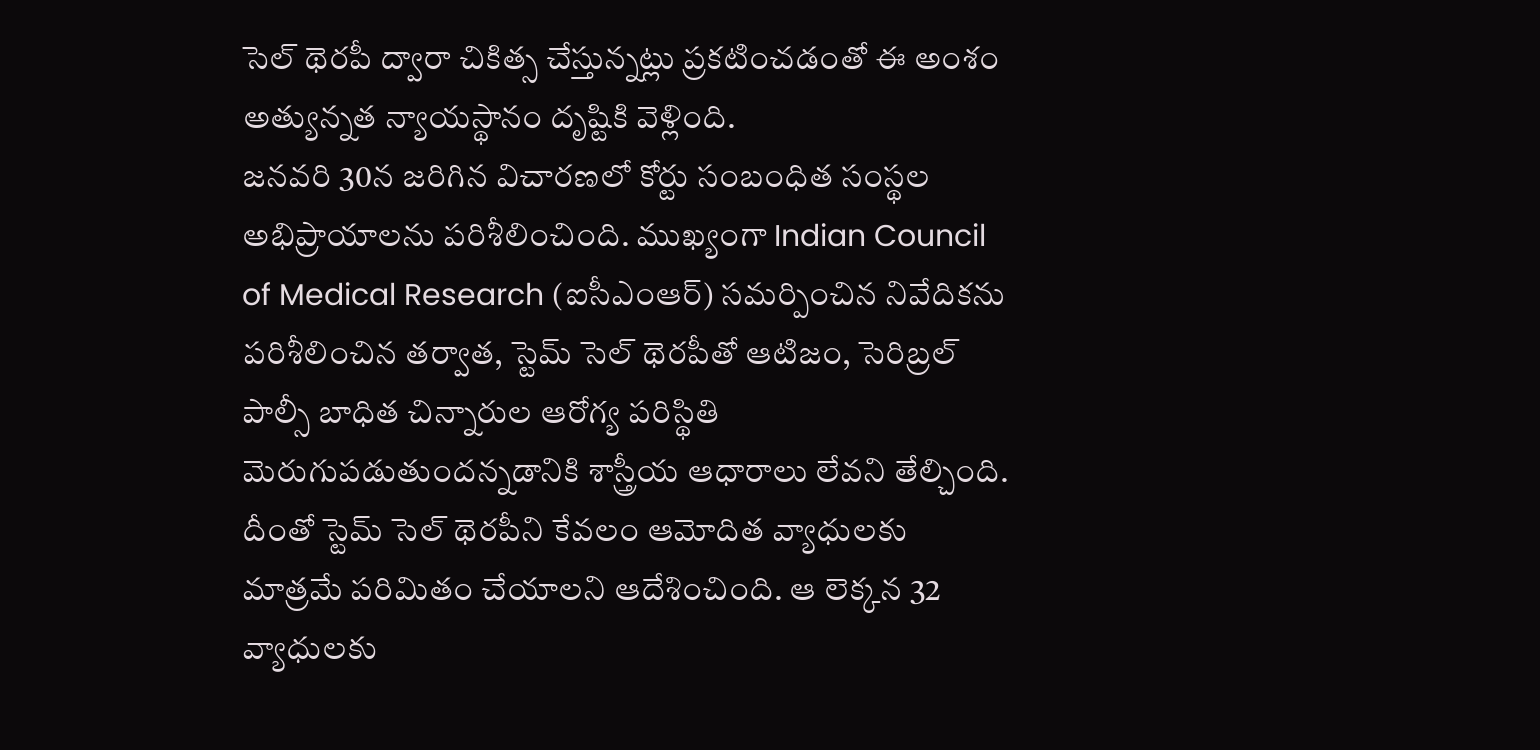సెల్ థెరపీ ద్వారా చికిత్స చేస్తున్నట్లు ప్రకటించడంతో ఈ అంశం అత్యున్నత న్యాయస్థానం దృష్టికి వెళ్లింది.
జనవరి 30న జరిగిన విచారణలో కోర్టు సంబంధిత సంస్థల అభిప్రాయాలను పరిశీలించింది. ముఖ్యంగా Indian Council of Medical Research (ఐసీఎంఆర్) సమర్పించిన నివేదికను పరిశీలించిన తర్వాత, స్టెమ్ సెల్ థెరపీతో ఆటిజం, సెరిబ్రల్ పాల్సీ బాధిత చిన్నారుల ఆరోగ్య పరిస్థితి మెరుగుపడుతుందన్నడానికి శాస్త్రీయ ఆధారాలు లేవని తేల్చింది. దీంతో స్టెమ్ సెల్ థెరపీని కేవలం ఆమోదిత వ్యాధులకు మాత్రమే పరిమితం చేయాలని ఆదేశించింది. ఆ లెక్కన 32 వ్యాధులకు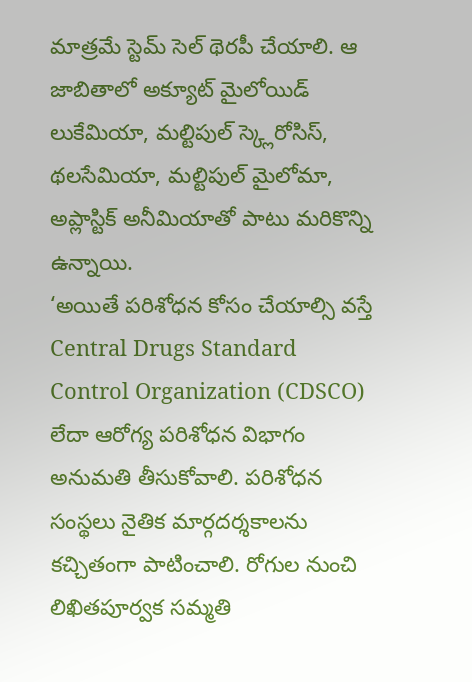మాత్రమే స్టెమ్ సెల్ థెరపీ చేయాలి. ఆ జాబితాలో అక్యూట్ మైలోయిడ్ లుకేమియా, మల్టిపుల్ స్క్లెరోసిస్, థలసేమియా, మల్టిపుల్ మైలోమా, అప్లాస్టిక్ అనీమియాతో పాటు మరికొన్ని ఉన్నాయి.
‘అయితే పరిశోధన కోసం చేయాల్సి వస్తే Central Drugs Standard Control Organization (CDSCO) లేదా ఆరోగ్య పరిశోధన విభాగం అనుమతి తీసుకోవాలి. పరిశోధన సంస్థలు నైతిక మార్గదర్శకాలను కచ్చితంగా పాటించాలి. రోగుల నుంచి లిఖితపూర్వక సమ్మతి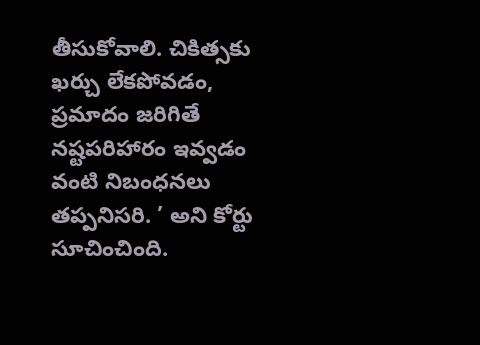తీసుకోవాలి. చికిత్సకు ఖర్చు లేకపోవడం, ప్రమాదం జరిగితే నష్టపరిహారం ఇవ్వడం వంటి నిబంధనలు తప్పనిసరి. ’ అని కోర్టు సూచించింది.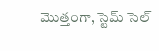మొత్తంగా, స్టెమ్ సెల్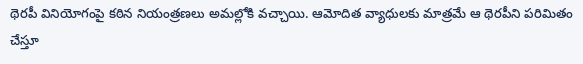థెరపీ వినియోగంపై కఠిన నియంత్రణలు అమల్లోకి వచ్చాయి. ఆమోదిత వ్యాధులకు మాత్రమే ఆ థెరపీని పరిమితం చేస్తూ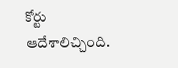కోర్టు ఆదేశాలిచ్చింది.